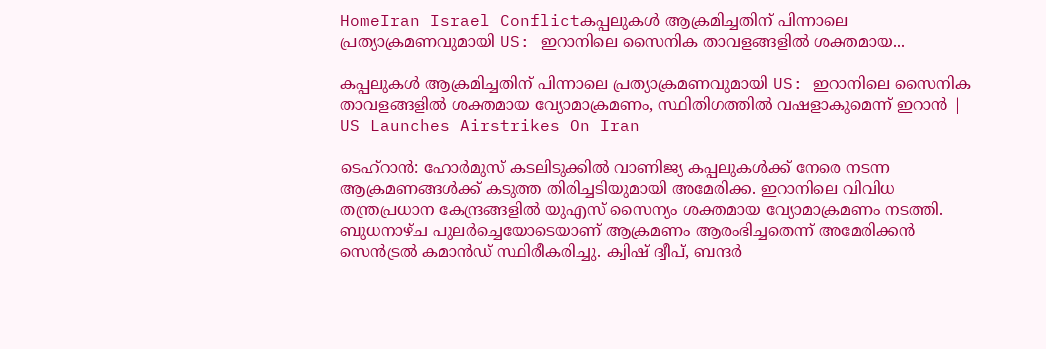HomeIran Israel Conflictകപ്പലുകൾ ആക്രമിച്ചതിന് പിന്നാലെ പ്രത്യാക്രമണവുമായി US: ഇറാനിലെ സൈനിക താവളങ്ങളിൽ ശക്തമായ...

കപ്പലുകൾ ആക്രമിച്ചതിന് പിന്നാലെ പ്രത്യാക്രമണവുമായി US: ഇറാനിലെ സൈനിക താവളങ്ങളിൽ ശക്തമായ വ്യോമാക്രമണം, സ്ഥിതിഗത്തിൽ വഷളാകുമെന്ന് ഇറാൻ | US Launches Airstrikes On Iran

ടെഹ്റാൻ: ഹോർമുസ് കടലിടുക്കിൽ വാണിജ്യ കപ്പലുകൾക്ക് നേരെ നടന്ന ആക്രമണങ്ങൾക്ക് കടുത്ത തിരിച്ചടിയുമായി അമേരിക്ക. ഇറാനിലെ വിവിധ തന്ത്രപ്രധാന കേന്ദ്രങ്ങളിൽ യുഎസ് സൈന്യം ശക്തമായ വ്യോമാക്രമണം നടത്തി. ബുധനാഴ്ച പുലർച്ചെയോടെയാണ് ആക്രമണം ആരംഭിച്ചതെന്ന് അമേരിക്കൻ സെൻട്രൽ കമാൻഡ് സ്ഥിരീകരിച്ചു. ക്വിഷ് ദ്വീപ്, ബന്ദർ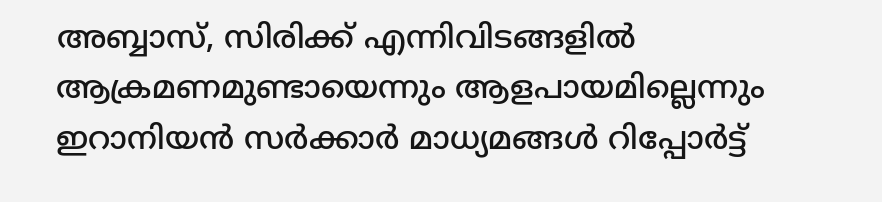അബ്ബാസ്, സിരിക്ക് എന്നിവിടങ്ങളിൽ ആക്രമണമുണ്ടായെന്നും ആളപായമില്ലെന്നും ഇറാനിയൻ സർക്കാർ മാധ്യമങ്ങൾ റിപ്പോർട്ട്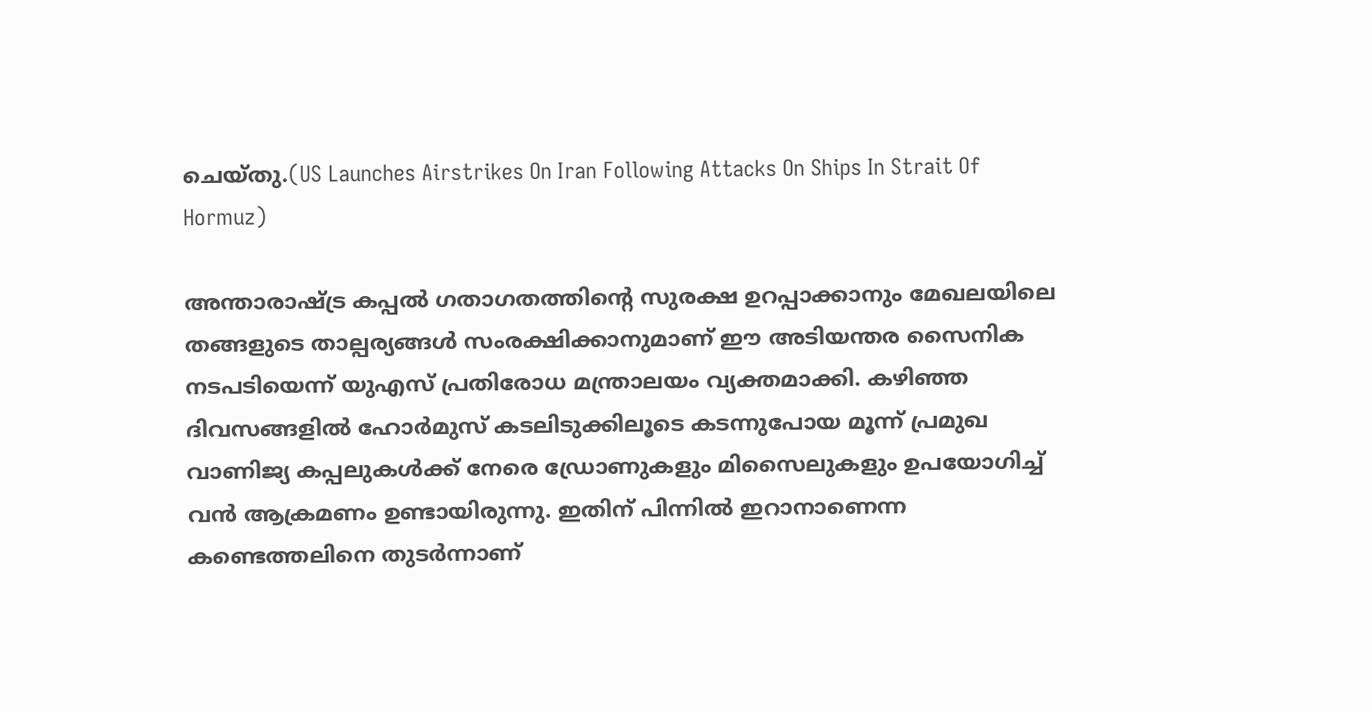ചെയ്തു.(US Launches Airstrikes On Iran Following Attacks On Ships In Strait Of Hormuz)

അന്താരാഷ്ട്ര കപ്പൽ ഗതാഗതത്തിന്റെ സുരക്ഷ ഉറപ്പാക്കാനും മേഖലയിലെ തങ്ങളുടെ താല്പര്യങ്ങൾ സംരക്ഷിക്കാനുമാണ് ഈ അടിയന്തര സൈനിക നടപടിയെന്ന് യുഎസ് പ്രതിരോധ മന്ത്രാലയം വ്യക്തമാക്കി. കഴിഞ്ഞ ദിവസങ്ങളിൽ ഹോർമുസ് കടലിടുക്കിലൂടെ കടന്നുപോയ മൂന്ന് പ്രമുഖ വാണിജ്യ കപ്പലുകൾക്ക് നേരെ ഡ്രോണുകളും മിസൈലുകളും ഉപയോഗിച്ച് വൻ ആക്രമണം ഉണ്ടായിരുന്നു. ഇതിന് പിന്നിൽ ഇറാനാണെന്ന കണ്ടെത്തലിനെ തുടർന്നാണ്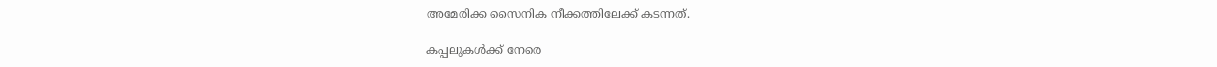അമേരിക്ക സൈനിക നീക്കത്തിലേക്ക് കടന്നത്.

കപ്പലുകൾക്ക് നേരെ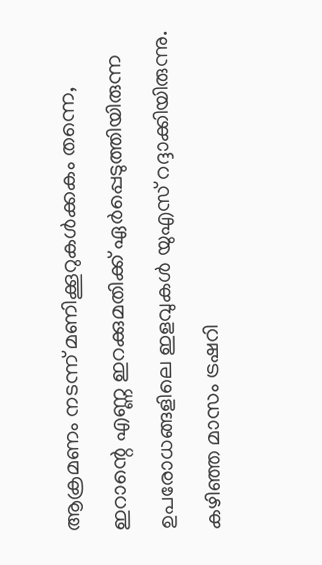ആക്രമണം നടന്ന് മണിക്കൂറുകൾക്കകം തന്നെ, ഇറാന്റെ എണ്ണ ഇറക്കുമതിക്ക് ഏർപ്പെടുത്തിയിരുന്ന ഉപരോധങ്ങളിലെ ഇളവുകൾ യുഎസ് റദ്ദാക്കിയിരുന്നു. കഴിഞ്ഞ മാസം ട്രഷറി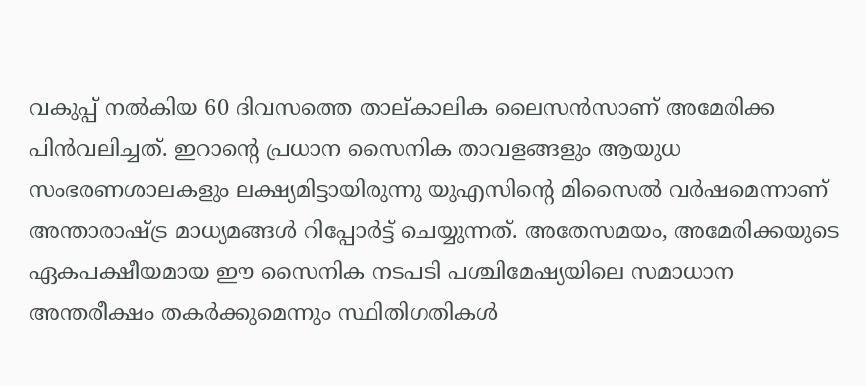വകുപ്പ് നൽകിയ 60 ദിവസത്തെ താല്കാലിക ലൈസൻസാണ് അമേരിക്ക പിൻവലിച്ചത്. ഇറാന്റെ പ്രധാന സൈനിക താവളങ്ങളും ആയുധ സംഭരണശാലകളും ലക്ഷ്യമിട്ടായിരുന്നു യുഎസിന്റെ മിസൈൽ വർഷമെന്നാണ് അന്താരാഷ്ട്ര മാധ്യമങ്ങൾ റിപ്പോർട്ട് ചെയ്യുന്നത്. അതേസമയം, അമേരിക്കയുടെ ഏകപക്ഷീയമായ ഈ സൈനിക നടപടി പശ്ചിമേഷ്യയിലെ സമാധാന അന്തരീക്ഷം തകർക്കുമെന്നും സ്ഥിതിഗതികൾ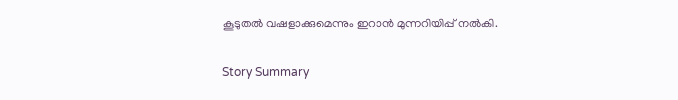കൂടുതൽ വഷളാക്കുമെന്നും ഇറാൻ മുന്നറിയിപ്പ് നൽകി.

Story Summary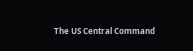The US Central Command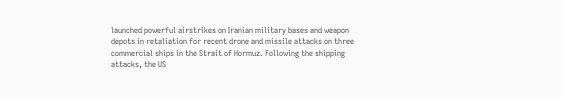launched powerful airstrikes on Iranian military bases and weapon depots in retaliation for recent drone and missile attacks on three commercial ships in the Strait of Hormuz. Following the shipping attacks, the US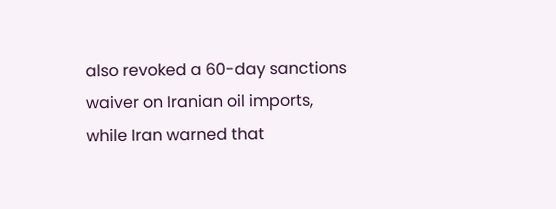also revoked a 60-day sanctions waiver on Iranian oil imports, while Iran warned that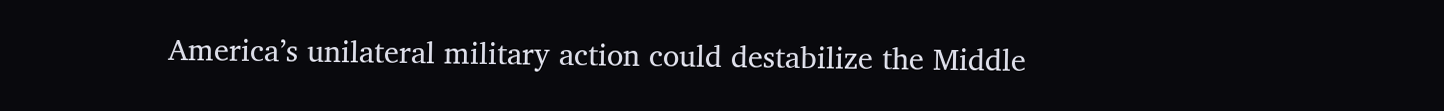America’s unilateral military action could destabilize the Middle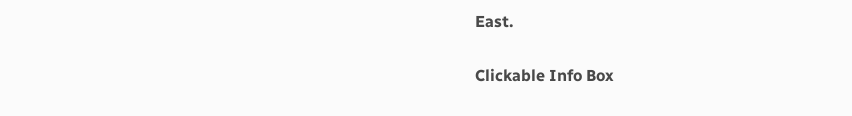East.

Clickable Info Box